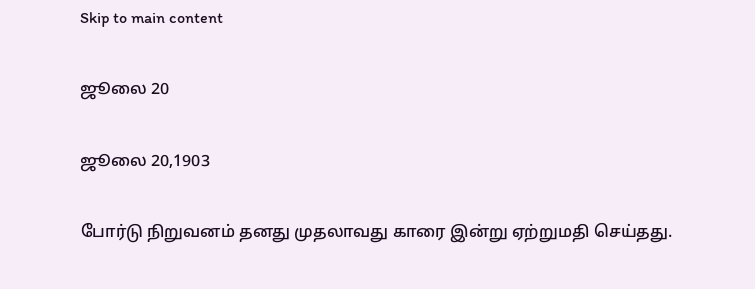Skip to main content

ஜூலை 20

ஜூலை 20,1903

போர்டு நிறுவனம் தனது முதலாவது காரை இன்று ஏற்றுமதி செய்தது.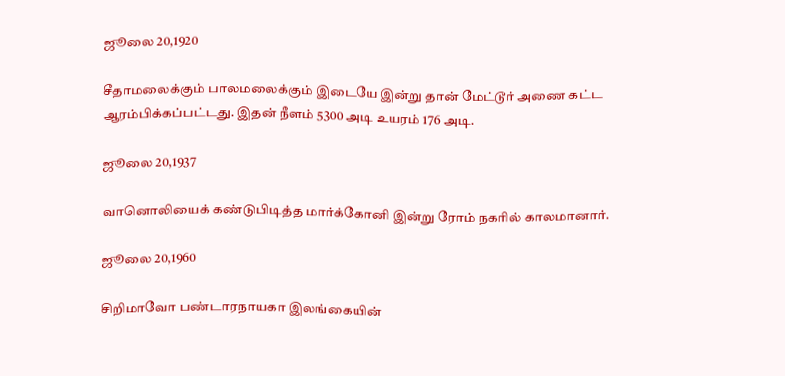ஜூலை 20,1920

சீதாமலைக்கும் பாலமலைக்கும் இடையே இன்று தான் மேட்டூர் அணை கட்ட ஆரம்பிக்கப்பட்டது. இதன் நீளம் 5300 அடி உயரம் 176 அடி.

ஜூலை 20,1937

வானொலியைக் கண்டுபிடித்த மார்க்கோனி இன்று ரோம் நகரில் காலமானார்.

ஜூலை 20,1960

சிறிமாவோ பண்டாரநாயகா இலங்கையின்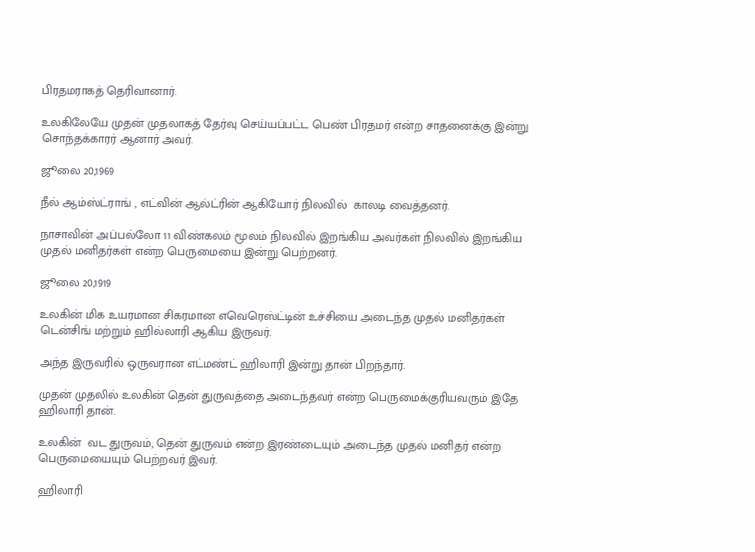பிரதமராகத் தெரிவானார்.

உலகிலேயே முதன் முதலாகத் தேர்வு செய்யப்பட்ட பெண் பிரதமர் என்ற சாதனைக்கு இன்று சொந்தக்காரர் ஆனார் அவர்.

ஜூலை 20,1969

நீல் ஆம்ஸ்ட்ராங் , எட்வின் ஆல்ட்ரின் ஆகியோர் நிலவில்  காலடி வைத்தனர்.

நாசாவின் அப்பல்லோ 11 விண்கலம் மூலம் நிலவில் இறங்கிய அவர்கள் நிலவில் இறங்கிய முதல் மனிதர்கள் என்ற பெருமையை இன்று பெற்றனர்.

ஜூலை 20,1919

உலகின் மிக உயரமான சிகரமான எவெரெஸ்ட்டின் உச்சியை அடைந்த முதல் மனிதர்கள் டென்சிங் மற்றும் ஹில்லாரி ஆகிய இருவர்.

அந்த இருவரில் ஒருவரான எட்மண்ட் ஹிலாரி இன்று தான் பிறந்தார்.

முதன் முதலில் உலகின் தென் துருவத்தை அடைந்தவர் என்ற பெருமைக்குரியவரும் இதே ஹிலாரி தான்.

உலகின்  வட துருவம், தென் துருவம் என்ற இரண்டையும் அடைந்த முதல் மனிதர் என்ற பெருமையையும் பெற்றவர் இவர்.

ஹிலாரி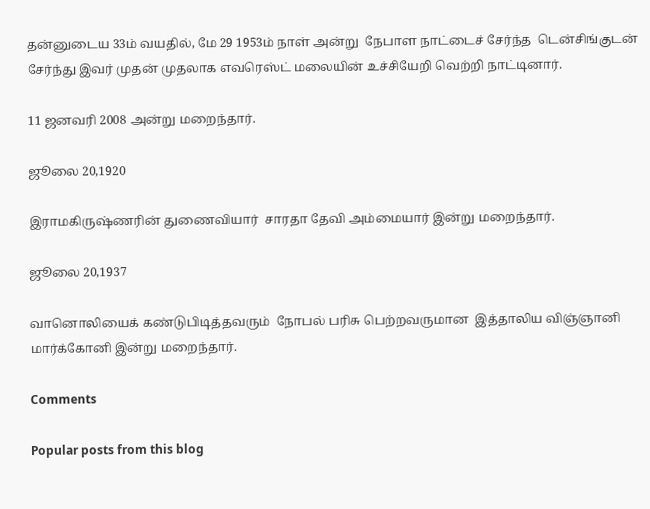தன்னுடைய 33ம் வயதில், மே 29 1953ம் நாள் அன்று  நேபாள நாட்டைச் சேர்ந்த  டென்சிங்குடன்  சேர்ந்து இவர் முதன் முதலாக எவரெஸ்ட் மலையின் உச்சியேறி வெற்றி நாட்டினார்.

11 ஜனவரி 2008 அன்று மறைந்தார்.

ஜூலை 20,1920

இராமகிருஷ்ணரின் துணைவியார்  சாரதா தேவி அம்மையார் இன்று மறைந்தார்.

ஜூலை 20,1937

வானொலியைக் கண்டுபிடித்தவரும்  நோபல் பரிசு பெற்றவருமான  இத்தாலிய விஞ்ஞானி மார்க்கோனி இன்று மறைந்தார்.

Comments

Popular posts from this blog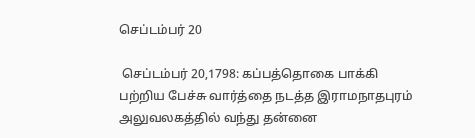செப்டம்பர் 20

 செப்டம்பர் 20,1798: கப்பத்தொகை பாக்கி பற்றிய பேச்சு வார்த்தை நடத்த இராமநாதபுரம் அலுவலகத்தில் வந்து தன்னை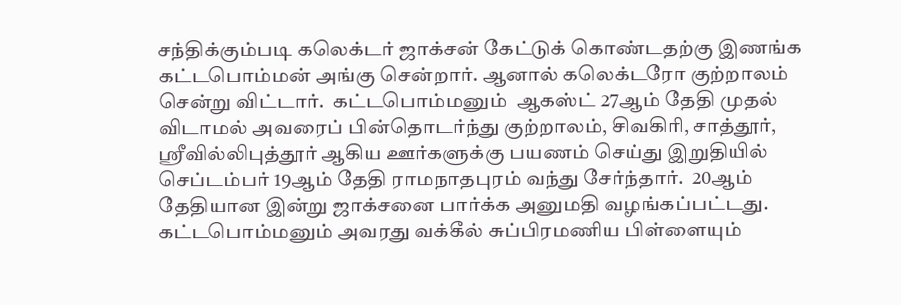சந்திக்கும்படி கலெக்டர் ஜாக்சன் கேட்டுக் கொண்டதற்கு இணங்க கட்டபொம்மன் அங்கு சென்றார். ஆனால் கலெக்டரோ குற்றாலம் சென்று விட்டார்.  கட்டபொம்மனும்  ஆகஸ்ட் 27ஆம் தேதி முதல் விடாமல் அவரைப் பின்தொடர்ந்து குற்றாலம், சிவகிரி, சாத்தூர், ஸ்ரீவில்லிபுத்தூர் ஆகிய ஊர்களுக்கு பயணம் செய்து இறுதியில் செப்டம்பர் 19ஆம் தேதி ராமநாதபுரம் வந்து சேர்ந்தார்.  20ஆம் தேதியான இன்று ஜாக்சனை பார்க்க அனுமதி வழங்கப்பட்டது. கட்டபொம்மனும் அவரது வக்கீல் சுப்பிரமணிய பிள்ளையும்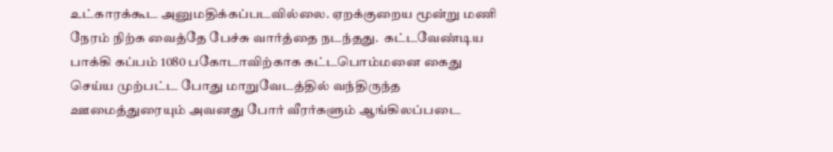உட்காரக்கூட அனுமதிக்கப்படவில்லை. ஏறக்குறைய மூன்று மணி நேரம் நிற்க வைத்தே பேச்சு வார்த்தை நடந்தது.  கட்டவேண்டிய பாக்கி கப்பம் 1080 பகோடாவிற்காக கட்டபொம்மனை கைது செய்ய முற்பட்ட போது மாறுவேடத்தில் வந்திருந்த ஊமைத்துரையும் அவனது போர் வீரர்களும் ஆங்கிலப்படை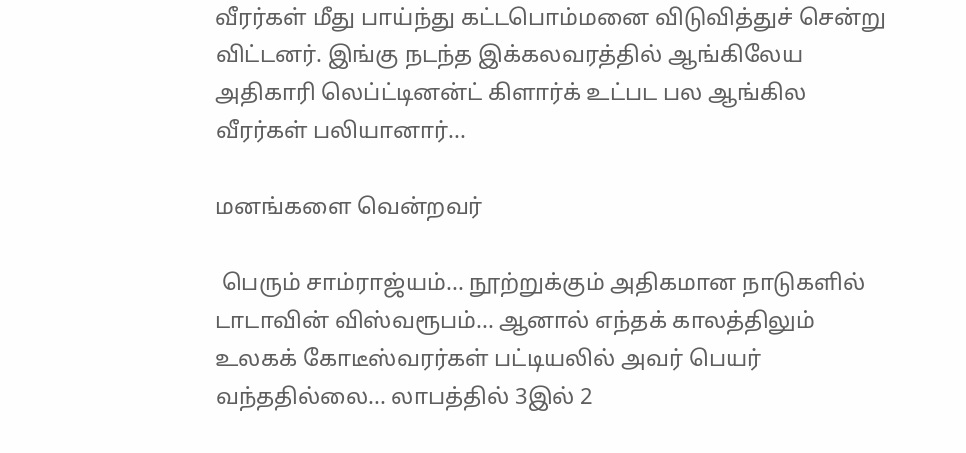வீரர்கள் மீது பாய்ந்து கட்டபொம்மனை விடுவித்துச் சென்று விட்டனர். இங்கு நடந்த இக்கலவரத்தில் ஆங்கிலேய அதிகாரி லெப்ட்டினன்ட் கிளார்க் உட்பட பல ஆங்கில வீரர்கள் பலியானார்...

மனங்களை வென்றவர்

 பெரும் சாம்ராஜ்யம்... நூற்றுக்கும் அதிகமான நாடுகளில் டாடாவின் விஸ்வரூபம்... ஆனால் எந்தக் காலத்திலும் உலகக் கோடீஸ்வரர்கள் பட்டியலில் அவர் பெயர் வந்ததில்லை... லாபத்தில் 3இல் 2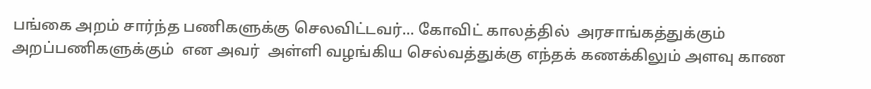பங்கை அறம் சார்ந்த பணிகளுக்கு செலவிட்டவர்... கோவிட் காலத்தில்  அரசாங்கத்துக்கும் அறப்பணிகளுக்கும்  என அவர்  அள்ளி வழங்கிய செல்வத்துக்கு எந்தக் கணக்கிலும் அளவு காண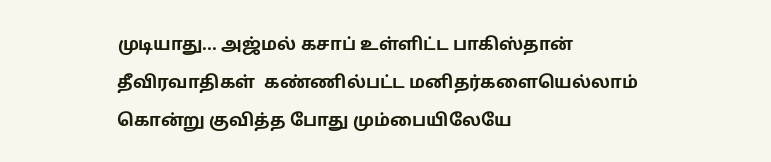முடியாது... அஜ்மல் கசாப் உள்ளிட்ட பாகிஸ்தான் தீவிரவாதிகள்  கண்ணில்பட்ட மனிதர்களையெல்லாம் கொன்று குவித்த போது மும்பையிலேயே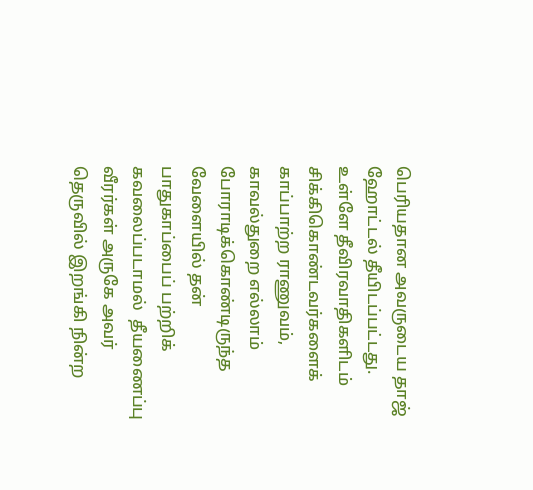பெரியதான அவருடைய தாஜ் ஹோட்டல் தீயிடப்பட்டது. உள்ளே தீவிரவாதிகளிடம்  சிக்கிகொண்டவர்களைக் காப்பாற்ற ராணுவம், காவல்துறை எல்லாம் போராடிக்கொண்டிருந்த வேளையில் தன் பாதுகாப்பைப் பற்றிக் கவலைப்படாமல்  தீயணைப்பு வீரர்கள் அருகே அவர்  தெருவில் இறங்கி நின்ற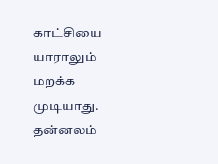காட்சியை யாராலும் மறக்க முடியாது.  தன்னலம்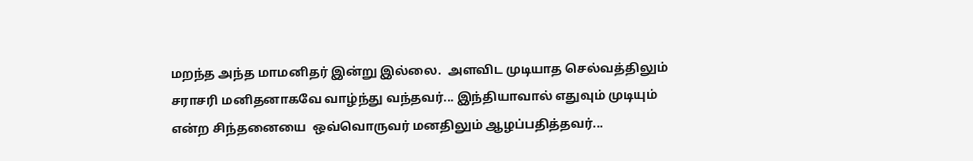மறந்த அந்த மாமனிதர் இன்று இல்லை.  அளவிட முடியாத செல்வத்திலும் சராசரி மனிதனாகவே வாழ்ந்து வந்தவர்... இந்தியாவால் எதுவும் முடியும் என்ற சிந்தனையை  ஒவ்வொருவர் மனதிலும் ஆழப்பதித்தவர்...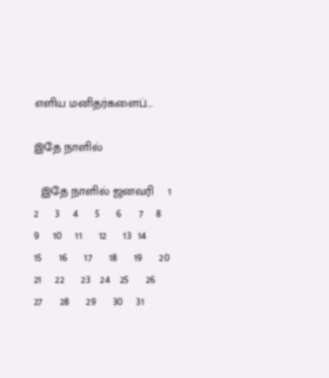எளிய மனிதர்களைப்...

இதே நாளில்

  இதே நாளில் ஜனவரி    1    2     3    4     5     6     7    8     9    10    11     12     13  14     15     16     17     18     19     20      21    22     23   24   25     26     27     28     29     30    31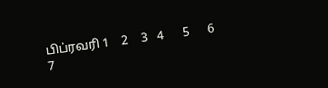பிப்ரவரி 1    2    3   4      5      6      7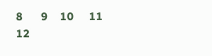8      9    10     11      12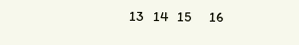13   14   15      16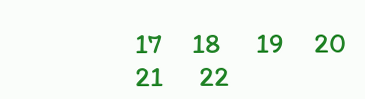17     18      19     20    21      22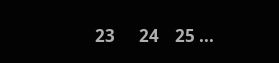23      24    25 ...